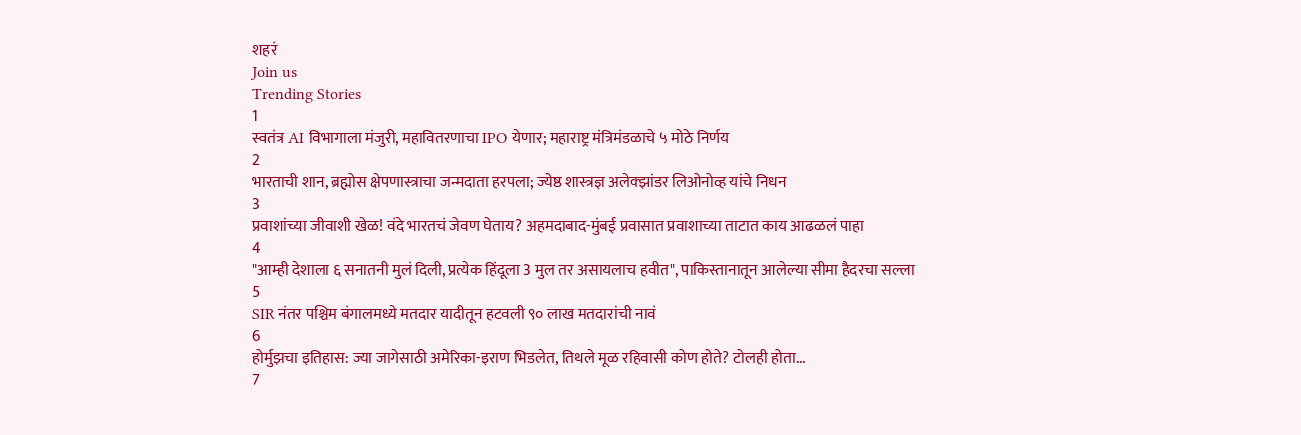शहरं
Join us
Trending Stories
1
स्वतंत्र AI विभागाला मंजुरी, महावितरणाचा IPO येणार; महाराष्ट्र मंत्रिमंडळाचे ५ मोठे निर्णय
2
भारताची शान, ब्रह्मोस क्षेपणास्त्राचा जन्मदाता हरपला; ज्येष्ठ शास्त्रज्ञ अलेक्झांडर लिओनोव्ह यांचे निधन
3
प्रवाशांच्या जीवाशी खेळ! वंदे भारतचं जेवण घेताय? अहमदाबाद-मुंबई प्रवासात प्रवाशाच्या ताटात काय आढळलं पाहा
4
"आम्ही देशाला ६ सनातनी मुलं दिली, प्रत्येक हिंदूला 3 मुल तर असायलाच हवीत", पाकिस्तानातून आलेल्या सीमा हैदरचा सल्ला
5
SIR नंतर पश्चिम बंगालमध्ये मतदार यादीतून हटवली ९० लाख मतदारांची नावं
6
होर्मुझचा इतिहास: ज्या जागेसाठी अमेरिका-इराण भिडलेत, तिथले मूळ रहिवासी कोण होते? टोलही होता...
7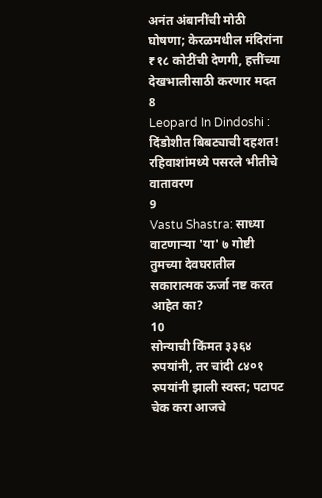अनंत अंबानींची मोठी घोषणा; केरळमधील मंदिरांना ₹१८ कोटींची देणगी, हत्तींच्या देखभालीसाठी करणार मदत
8
Leopard In Dindoshi : दिंडोशीत बिबट्याची दहशत! रहिवाशांमध्ये पसरले भीतीचे वातावरण
9
Vastu Shastra: साध्या वाटणाऱ्या 'या' ७ गोष्टी तुमच्या देवघरातील सकारात्मक ऊर्जा नष्ट करत आहेत का?
10
सोन्याची किंमत ३३६४ रुपयांनी, तर चांदी ८४०१ रुपयांनी झाली स्वस्त; पटापट चेक करा आजचे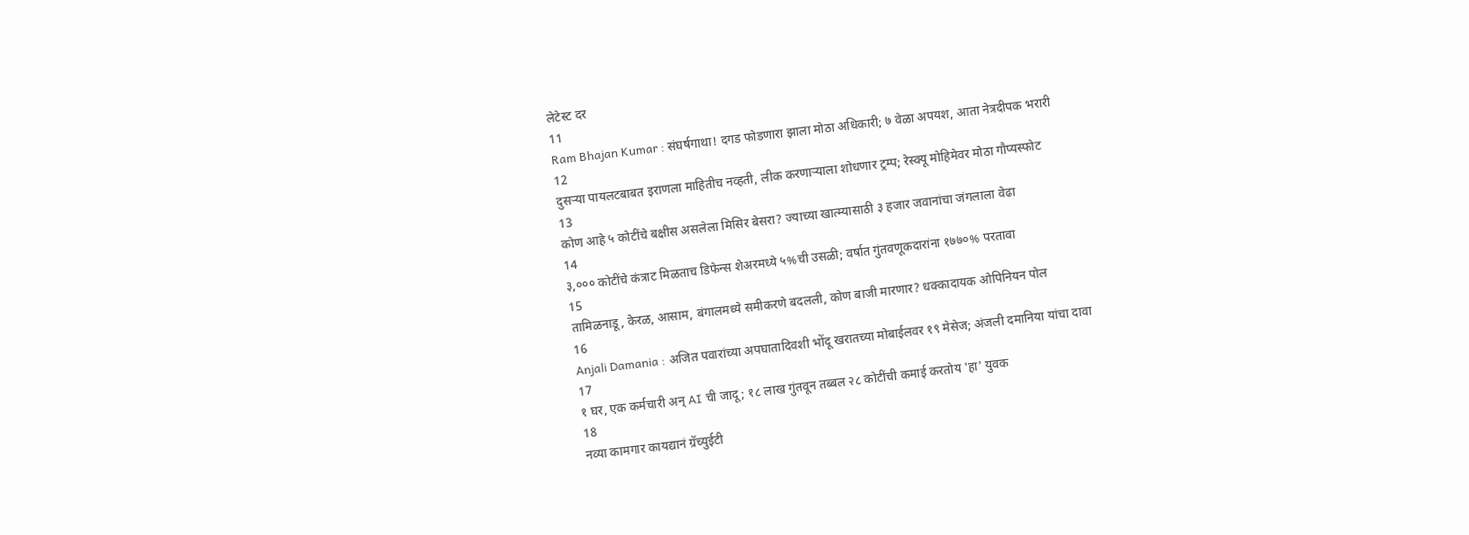लेटेस्ट दर
11
Ram Bhajan Kumar : संघर्षगाथा! दगड फोडणारा झाला मोठा अधिकारी; ७ वेळा अपयश, आता नेत्रदीपक भरारी
12
दुसऱ्या पायलटबाबत इराणला माहितीच नव्हती, लीक करणाऱ्याला शोधणार ट्रम्प; रेस्क्यू मोहिमेवर मोठा गौप्यस्फोट
13
कोण आहे ५ कोटींचे बक्षीस असलेला मिसिर बेसरा? ज्याच्या खात्म्यासाठी ३ हजार जवानांचा जंगलाला वेढा
14
३,००० कोटींचे कंत्राट मिळताच डिफेन्स शेअरमध्ये ५%ची उसळी; वर्षात गुंतवणूकदारांना १७७०% परतावा
15
तामिळनाडू, केरळ, आसाम, बंगालमध्ये समीकरणे बदलली, कोण बाजी मारणार? धक्कादायक ओपिनियन पोल
16
Anjali Damania : अजित पवारांच्या अपघातादिवशी भोंदू खरातच्या मोबाईलवर १९ मेसेज; अंजली दमानिया यांचा दावा
17
१ घर, एक कर्मचारी अन् AI ची जादू; १८ लाख गुंतवून तब्बल २८ कोटींची कमाई करतोय 'हा' युवक
18
नव्या कामगार कायद्यानं ग्रॅच्युईटी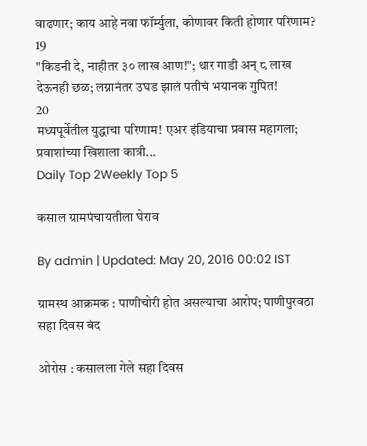वाढणार; काय आहे नवा फॉर्म्युला, कोणावर किती होणार परिणाम?
19
"किडनी दे, नाहीतर ३० लाख आण!"; थार गाडी अन् ८ लाख देऊनही छळ; लग्नानंतर उघड झालं पतीचं भयानक गुपित!
20
मध्यपूर्वेतील युद्धाचा परिणाम! एअर इंडियाचा प्रवास महागला; प्रवाशांच्या खिशाला कात्री...
Daily Top 2Weekly Top 5

कसाल ग्रामपंचायतीला घेराव

By admin | Updated: May 20, 2016 00:02 IST

ग्रामस्थ आक्रमक : पाणीचोरी होत असल्याचा आरोप; पाणीपुरवठा सहा दिवस बंद

ओरोस : कसालला गेले सहा दिवस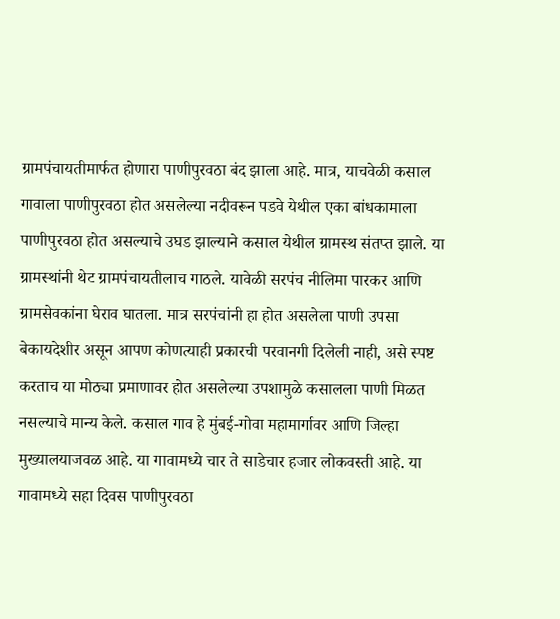ग्रामपंचायतीमार्फत होणारा पाणीपुरवठा बंद झाला आहे. मात्र, याचवेळी कसाल गावाला पाणीपुरवठा होत असलेल्या नदीवरून पडवे येथील एका बांधकामाला पाणीपुरवठा होत असल्याचे उघड झाल्याने कसाल येथील ग्रामस्थ संतप्त झाले. या ग्रामस्थांनी थेट ग्रामपंचायतीलाच गाठले. यावेळी सरपंच नीलिमा पारकर आणि ग्रामसेवकांना घेराव घातला. मात्र सरपंचांनी हा होत असलेला पाणी उपसा बेकायदेशीर असून आपण कोणत्याही प्रकारची परवानगी दिलेली नाही, असे स्पष्ट करताच या मोठ्या प्रमाणावर होत असलेल्या उपशामुळे कसालला पाणी मिळत नसल्याचे मान्य केले. कसाल गाव हे मुंबई-गोवा महामार्गावर आणि जिल्हा मुख्यालयाजवळ आहे. या गावामध्ये चार ते साडेचार हजार लोकवस्ती आहे. या गावामध्ये सहा दिवस पाणीपुरवठा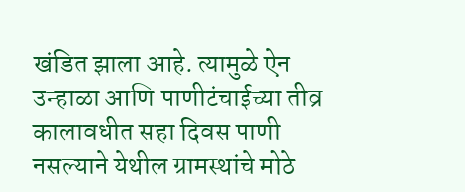खंडित झाला आहे. त्यामुळे ऐन उन्हाळा आणि पाणीटंचाईच्या तीव्र कालावधीत सहा दिवस पाणी नसल्याने येथील ग्रामस्थांचे मोठे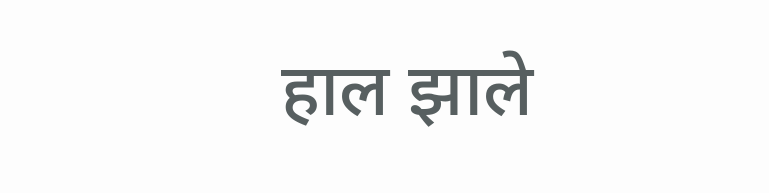हाल झाले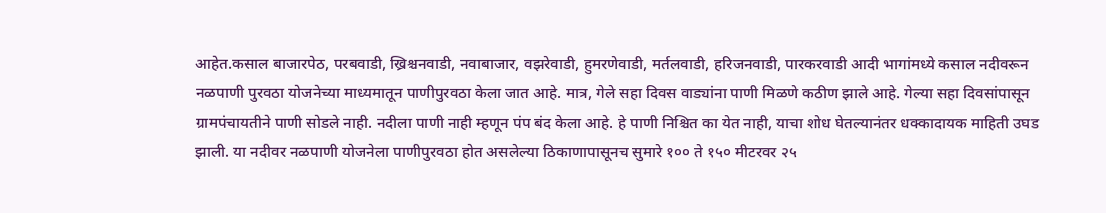आहेत.कसाल बाजारपेठ, परबवाडी, ख्रिश्चनवाडी, नवाबाजार, वझरेवाडी, हुमरणेवाडी, मर्तलवाडी, हरिजनवाडी, पारकरवाडी आदी भागांमध्ये कसाल नदीवरून नळपाणी पुरवठा योजनेच्या माध्यमातून पाणीपुरवठा केला जात आहे. मात्र, गेले सहा दिवस वाड्यांना पाणी मिळणे कठीण झाले आहे. गेल्या सहा दिवसांपासून ग्रामपंचायतीने पाणी सोडले नाही. नदीला पाणी नाही म्हणून पंप बंद केला आहे. हे पाणी निश्चित का येत नाही, याचा शोध घेतल्यानंतर धक्कादायक माहिती उघड झाली. या नदीवर नळपाणी योजनेला पाणीपुरवठा होत असलेल्या ठिकाणापासूनच सुमारे १०० ते १५० मीटरवर २५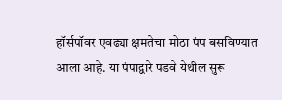हॉर्सपॉवर एवढ्या क्षमतेचा मोठा पंप बसविण्यात आला आहे. या पंपाद्वारे पडवे येथील सुरू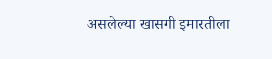असलेल्या खासगी इमारतीला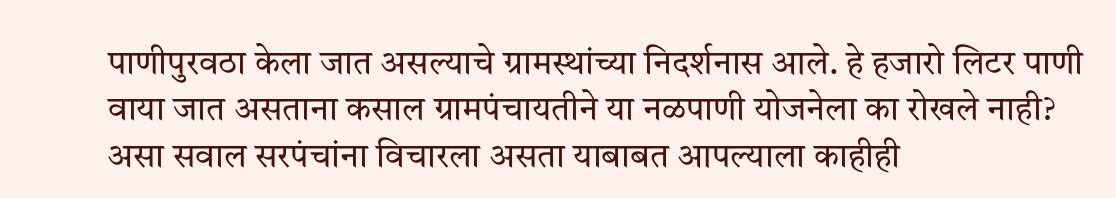पाणीपुरवठा केला जात असल्याचे ग्रामस्थांच्या निदर्शनास आले. हे हजारो लिटर पाणी वाया जात असताना कसाल ग्रामपंचायतीने या नळपाणी योजनेला का रोखले नाही? असा सवाल सरपंचांना विचारला असता याबाबत आपल्याला काहीही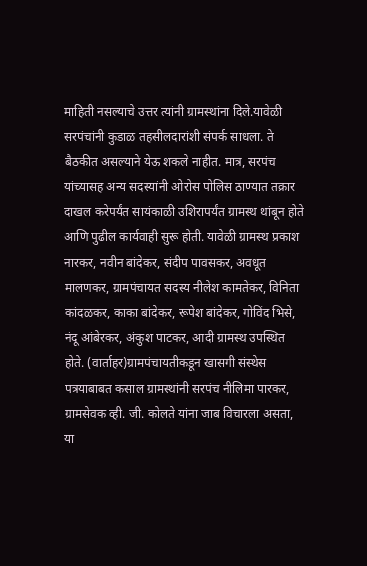माहिती नसल्याचे उत्तर त्यांनी ग्रामस्थांना दिले.यावेळी सरपंचांनी कुडाळ तहसीलदारांशी संपर्क साधला. ते बैठकीत असल्याने येऊ शकले नाहीत. मात्र, सरपंच यांच्यासह अन्य सदस्यांनी ओरोस पोलिस ठाण्यात तक्रार दाखल करेपर्यंत सायंकाळी उशिरापर्यंत ग्रामस्थ थांबून होते आणि पुढील कार्यवाही सुरू होती. यावेळी ग्रामस्थ प्रकाश नारकर, नवीन बांदेकर, संदीप पावसकर, अवधूत मालणकर, ग्रामपंचायत सदस्य नीलेश कामतेकर, विनिता कांदळकर, काका बांदेकर, रूपेश बांदेकर, गोविंद भिसे, नंदू आंबेरकर, अंकुश पाटकर, आदी ग्रामस्थ उपस्थित होते. (वार्ताहर)ग्रामपंचायतीकडून खासगी संस्थेस पत्रयाबाबत कसाल ग्रामस्थांनी सरपंच नीलिमा पारकर, ग्रामसेवक व्ही. जी. कोलते यांना जाब विचारला असता, या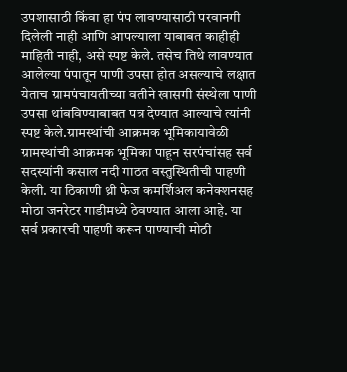उपशासाठी किंवा हा पंप लावण्यासाठी परवानगी दिलेली नाही आणि आपल्याला याबाबत काहीही माहिती नाही, असे स्पष्ट केले. तसेच तिथे लावण्यात आलेल्या पंपातून पाणी उपसा होत असल्याचे लक्षात येताच ग्रामपंचायतीच्या वतीने खासगी संस्थेला पाणी उपसा थांबविण्याबाबत पत्र देण्यात आल्याचे त्यांनी स्पष्ट केले.ग्रामस्थांची आक्रमक भूमिकायावेळी ग्रामस्थांची आक्रमक भूमिका पाहून सरपंचांसह सर्व सदस्यांनी कसाल नदी गाठत वस्तुस्थितीची पाहणी केली. या ठिकाणी थ्री फेज कमर्शिअल कनेक्शनसह मोठा जनरेटर गाडीमध्ये ठेवण्यात आला आहे. या सर्व प्रकारची पाहणी करून पाण्याची मोठी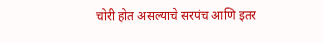चोरी होत असल्याचे सरपंच आणि इतर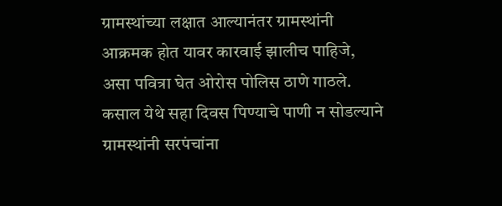ग्रामस्थांच्या लक्षात आल्यानंतर ग्रामस्थांनी आक्रमक होत यावर कारवाई झालीच पाहिजे, असा पवित्रा घेत ओरोस पोलिस ठाणे गाठले. कसाल येथे सहा दिवस पिण्याचे पाणी न सोडल्याने ग्रामस्थांनी सरपंचांना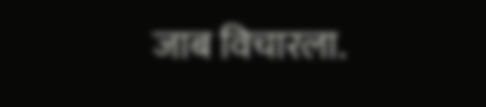जाब विचारला.